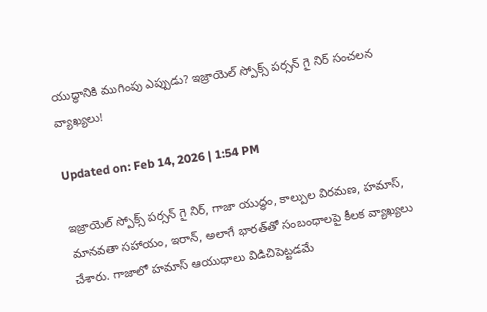యుద్ధానికి ముగింపు ఎప్పుడు? ఇజ్రాయెల్ స్పోక్స్ పర్సన్ గై నిర్ సంచలన వ్యాఖ్యలు!

Updated on: Feb 14, 2026 | 1:54 PM

ఇజ్రాయెల్ స్పోక్స్ పర్సన్ గై నిర్, గాజా యుద్ధం, కాల్పుల విరమణ, హమాస్, మానవతా సహాయం, ఇరాన్, అలాగే భారత్‌తో సంబంధాలపై కీలక వ్యాఖ్యలు చేశారు. గాజాలో హమాస్ ఆయుధాలు విడిచిపెట్టడమే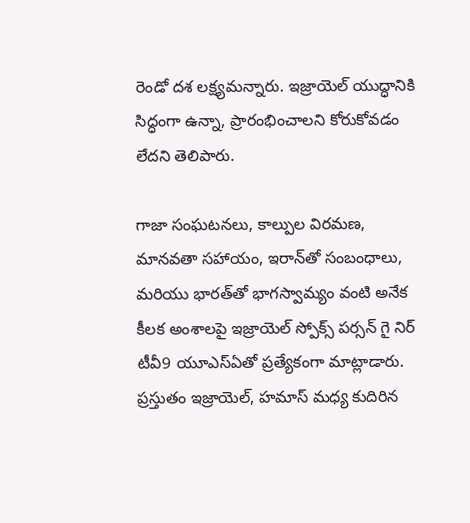రెండో దశ లక్ష్యమన్నారు. ఇజ్రాయెల్ యుద్ధానికి సిద్ధంగా ఉన్నా, ప్రారంభించాలని కోరుకోవడం లేదని తెలిపారు.

గాజా సంఘటనలు, కాల్పుల విరమణ, మానవతా సహాయం, ఇరాన్‌తో సంబంధాలు, మరియు భారత్‌తో భాగస్వామ్యం వంటి అనేక కీలక అంశాలపై ఇజ్రాయెల్ స్పోక్స్ పర్సన్ గై నిర్ టీవీ9 యూఎస్‌ఏతో ప్రత్యేకంగా మాట్లాడారు. ప్రస్తుతం ఇజ్రాయెల్, హమాస్ మధ్య కుదిరిన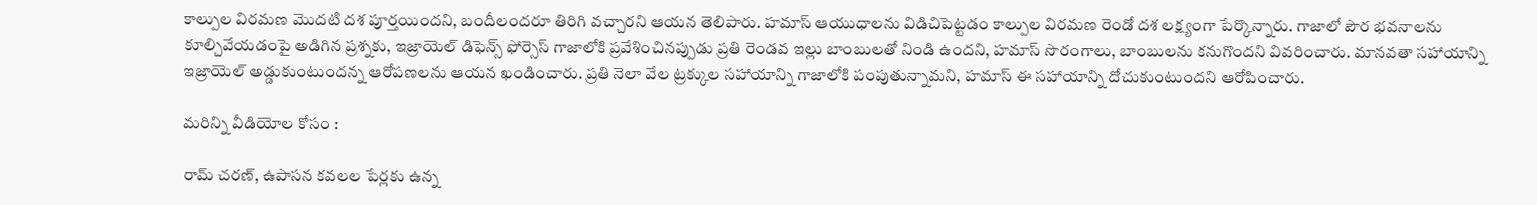కాల్పుల విరమణ మొదటి దశ పూర్తయిందని, బందీలందరూ తిరిగి వచ్చారని ఆయన తెలిపారు. హమాస్ ఆయుధాలను విడిచిపెట్టడం కాల్పుల విరమణ రెండో దశ లక్ష్యంగా పేర్కొన్నారు. గాజాలో పౌర భవనాలను కూల్చివేయడంపై అడిగిన ప్రశ్నకు, ఇజ్రాయెల్ డిఫెన్స్ ఫోర్సెస్ గాజాలోకి ప్రవేశించినప్పుడు ప్రతి రెండవ ఇల్లు బాంబులతో నిండి ఉందని, హమాస్ సొరంగాలు, బాంబులను కనుగొందని వివరించారు. మానవతా సహాయాన్ని ఇజ్రాయెల్ అడ్డుకుంటుందన్న ఆరోపణలను ఆయన ఖండించారు. ప్రతి నెలా వేల ట్రక్కుల సహాయాన్ని గాజాలోకి పంపుతున్నామని, హమాస్ ఈ సహాయాన్ని దోచుకుంటుందని ఆరోపించారు.

మరిన్ని వీడియోల కోసం :

రామ్ చ‌ర‌ణ్‌, ఉపాస‌న క‌వ‌లల పేర్లకు ఉన్న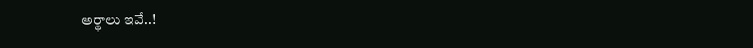అర్థాలు ఇవే..!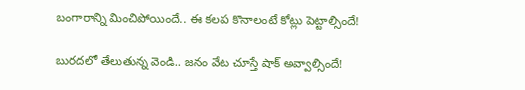బంగారాన్ని మించిపోయిందే.. ఈ కలప కొనాలంటే కోట్లు పెట్టాల్సిందే!

బురదలో తేలుతున్న వెండి.. జనం వేట చూస్తే షాక్ అవ్వాల్సిందే!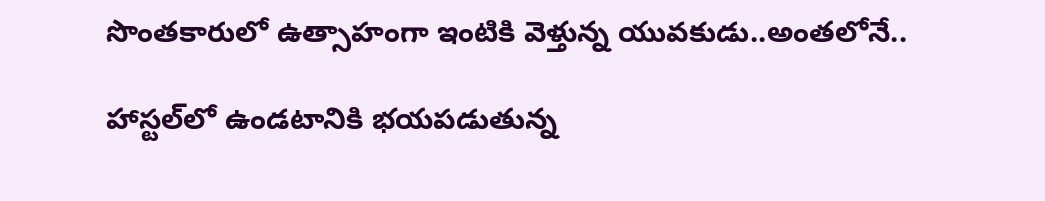సొంతకారులో ఉత్సాహంగా ఇంటికి వెళ్తున్న యువకుడు..అంతలోనే..

హాస్టల్‌లో ఉండటానికి భయపడుతున్న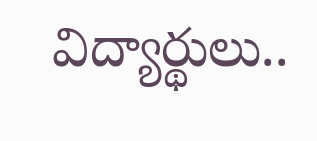విద్యార్థులు..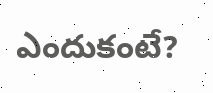ఎందుకంటే?